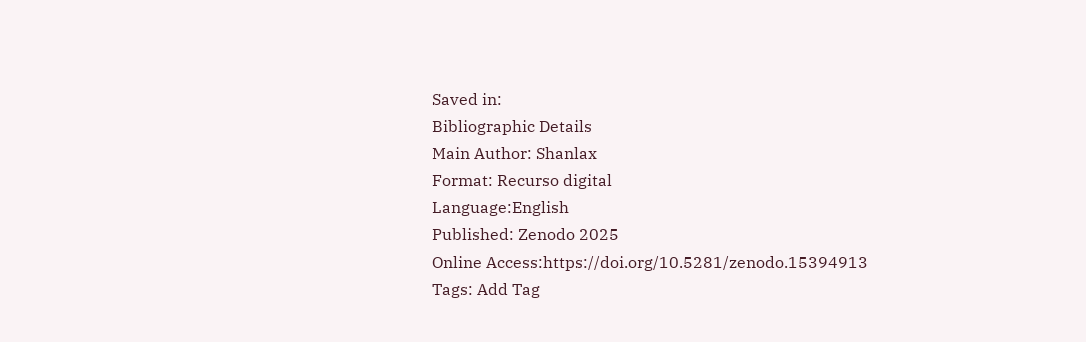Saved in:
Bibliographic Details
Main Author: Shanlax
Format: Recurso digital
Language:English
Published: Zenodo 2025
Online Access:https://doi.org/10.5281/zenodo.15394913
Tags: Add Tag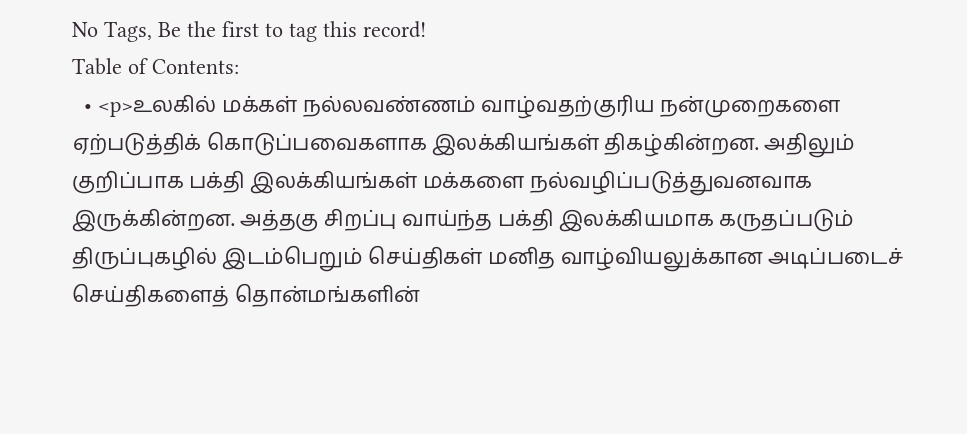No Tags, Be the first to tag this record!
Table of Contents:
  • <p>உலகில் மக்கள் நல்லவண்ணம் வாழ்வதற்குரிய நன்முறைகளை ஏற்படுத்திக் கொடுப்பவைகளாக இலக்கியங்கள் திகழ்கின்றன. அதிலும் குறிப்பாக பக்தி இலக்கியங்கள் மக்களை நல்வழிப்படுத்துவனவாக இருக்கின்றன. அத்தகு சிறப்பு வாய்ந்த பக்தி இலக்கியமாக கருதப்படும் திருப்புகழில் இடம்பெறும் செய்திகள் மனித வாழ்வியலுக்கான அடிப்படைச் செய்திகளைத் தொன்மங்களின்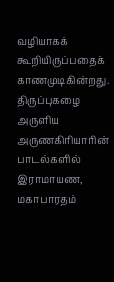வழியாகக் கூறியிருப்பதைக் காணமுடிகின்றது. திருப்புகழை அருளிய அருணகிரியாரின் பாடல்களில் இராமாயண, மகாபாரதம்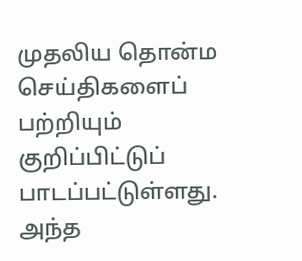முதலிய தொன்ம செய்திகளைப் பற்றியும் குறிப்பிட்டுப் பாடப்பட்டுள்ளது. அந்த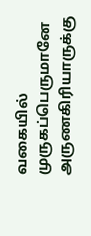வகையில் முருகப்பெருமானே அருணகிரியாருக்கு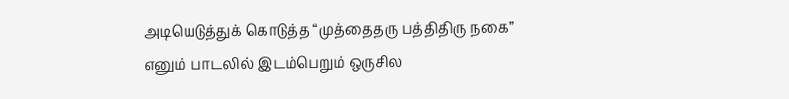அடியெடுத்துக் கொடுத்த “முத்தைதரு பத்திதிரு நகை” எனும் பாடலில் இடம்பெறும் ஒருசில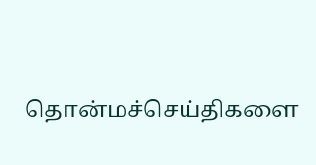தொன்மச்செய்திகளை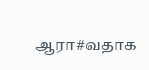ஆரா#வதாக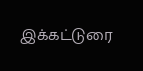இக்கட்டுரை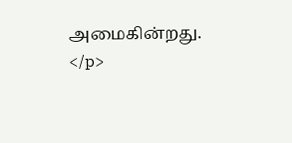அமைகின்றது. </p>